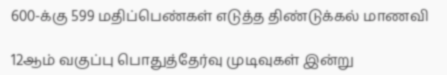600-க்கு 599 மதிப்பெண்கள் எடுத்த திண்டுக்கல் மாணவி

12ஆம் வகுப்பு பொதுத்தேர்வு முடிவுகள் இன்று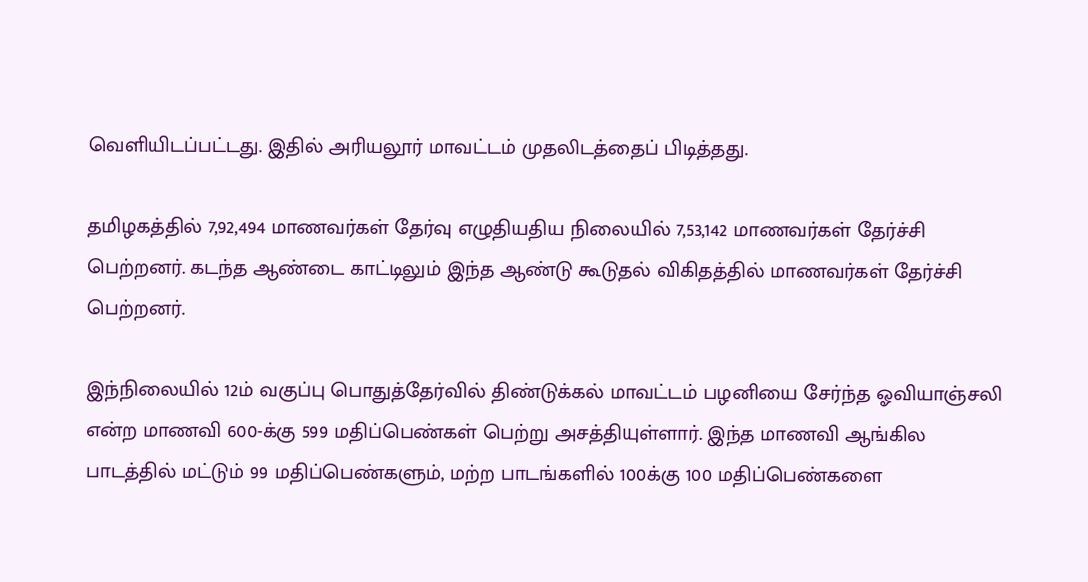வெளியிடப்பட்டது. இதில் அரியலூர் மாவட்டம் முதலிடத்தைப் பிடித்தது.

தமிழகத்தில் 7,92,494 மாணவர்கள் தேர்வு எழுதியதிய நிலையில் 7,53,142 மாணவர்கள் தேர்ச்சி பெற்றனர். கடந்த ஆண்டை காட்டிலும் இந்த ஆண்டு கூடுதல் விகிதத்தில் மாணவர்கள் தேர்ச்சி பெற்றனர்.

இந்நிலையில் 12ம் வகுப்பு பொதுத்தேர்வில் திண்டுக்கல் மாவட்டம் பழனியை சேர்ந்த ஓவியாஞ்சலி என்ற மாணவி 600-க்கு 599 மதிப்பெண்கள் பெற்று அசத்தியுள்ளார். இந்த மாணவி ஆங்கில பாடத்தில் மட்டும் 99 மதிப்பெண்களும், மற்ற பாடங்களில் 100க்கு 100 மதிப்பெண்களை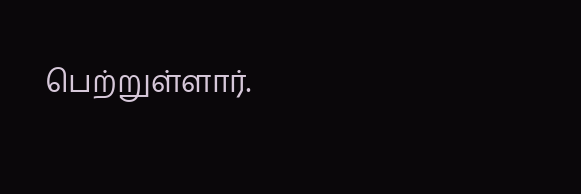பெற்றுள்ளார்.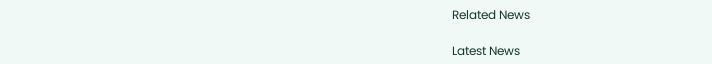Related News

Latest News